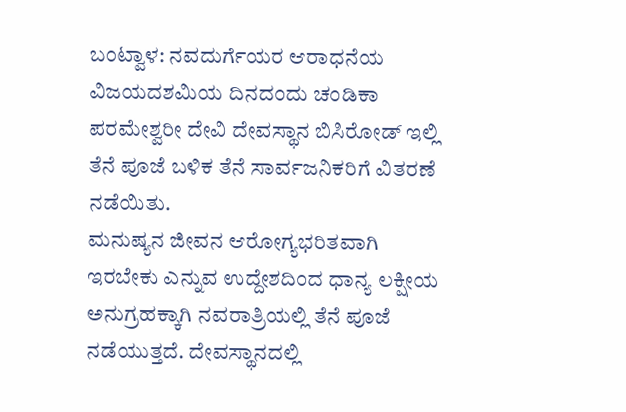ಬಂಟ್ವಾಳ: ನವದುರ್ಗೆಯರ ಆರಾಧನೆಯ ವಿಜಯದಶಮಿಯ ದಿನದಂದು ಚಂಡಿಕಾ ಪರಮೇಶ್ವರೀ ದೇವಿ ದೇವಸ್ಥಾನ ಬಿಸಿರೋಡ್ ಇಲ್ಲಿ ತೆನೆ ಪೂಜೆ ಬಳಿಕ ತೆನೆ ಸಾರ್ವಜನಿಕರಿಗೆ ವಿತರಣೆ ನಡೆಯಿತು.
ಮನುಷ್ಯನ ಜೀವನ ಆರೋಗ್ಯಭರಿತವಾಗಿ ಇರಬೇಕು ಎನ್ನುವ ಉದ್ದೇಶದಿಂದ ಧಾನ್ಯ ಲಕ್ಷೀಯ ಅನುಗ್ರಹಕ್ಕಾಗಿ ನವರಾತ್ರಿಯಲ್ಲಿ ತೆನೆ ಪೂಜೆ ನಡೆಯುತ್ತದೆ. ದೇವಸ್ಥಾನದಲ್ಲಿ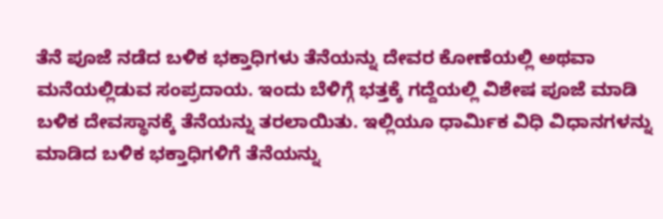ತೆನೆ ಪೂಜೆ ನಡೆದ ಬಳಿಕ ಭಕ್ತಾಧಿಗಳು ತೆನೆಯನ್ನು ದೇವರ ಕೋಣೆಯಲ್ಲಿ ಅಥವಾ ಮನೆಯಲ್ಲಿಡುವ ಸಂಪ್ರದಾಯ. ಇಂದು ಬೆಳಿಗ್ಗೆ ಭತ್ತಕ್ಕೆ ಗದ್ದೆಯಲ್ಲಿ ವಿಶೇಷ ಪೂಜೆ ಮಾಡಿ ಬಳಿಕ ದೇವಸ್ಥಾನಕ್ಕೆ ತೆನೆಯನ್ನು ತರಲಾಯಿತು. ಇಲ್ಲಿಯೂ ಧಾರ್ಮಿಕ ವಿಧಿ ವಿಧಾನಗಳನ್ನು ಮಾಡಿದ ಬಳಿಕ ಭಕ್ತಾಧಿಗಳಿಗೆ ತೆನೆಯನ್ನು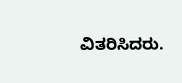ವಿತರಿಸಿದರು.